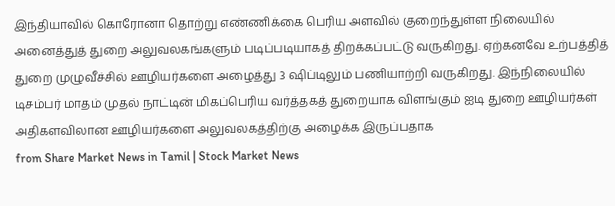இந்தியாவில் கொரோனா தொற்று எண்ணிக்கை பெரிய அளவில் குறைந்துள்ள நிலையில் அனைத்துத் துறை அலுவலகங்களும் படிப்படியாகத் திறக்கப்பட்டு வருகிறது. ஏற்கனவே உற்பத்தித் துறை முழுவீச்சில் ஊழியர்களை அழைத்து 3 ஷிப்டிலும் பணியாற்றி வருகிறது. இந்நிலையில் டிசம்பர் மாதம் முதல் நாட்டின் மிகப்பெரிய வர்த்தகத் துறையாக விளங்கும் ஐடி துறை ஊழியர்கள் அதிகளவிலான ஊழியர்களை அலுவலகத்திற்கு அழைக்க இருப்பதாக
from Share Market News in Tamil | Stock Market News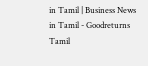in Tamil | Business News in Tamil - Goodreturns Tamil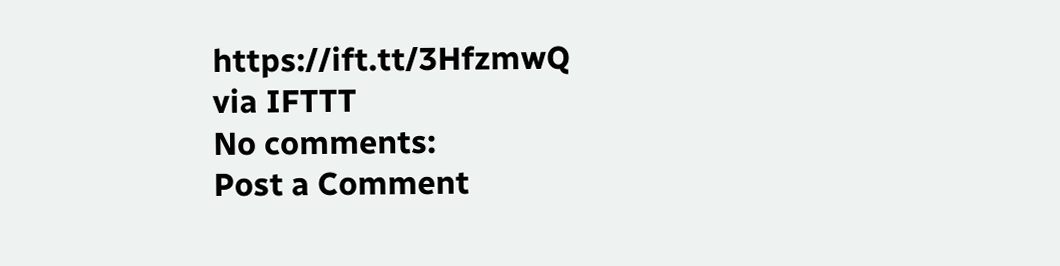https://ift.tt/3HfzmwQ
via IFTTT
No comments:
Post a Comment